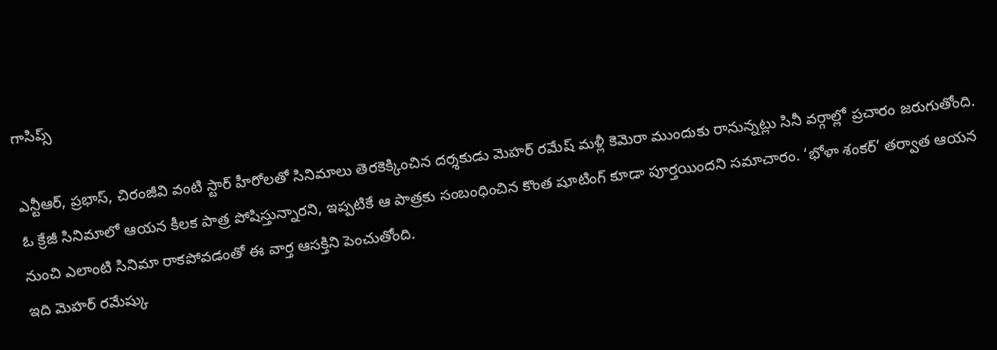గాసిప్స్

ఎన్టీఆర్, ప్రభాస్, చిరంజీవి వంటి స్టార్ హీరోలతో సినిమాలు తెరకెక్కించిన దర్శకుడు మెహర్ రమేష్ మళ్లీ కెమెరా ముందుకు రానున్నట్లు సినీ వర్గాల్లో ప్రచారం జరుగుతోంది. ఓ క్రేజీ సినిమాలో ఆయన కీలక పాత్ర పోషిస్తున్నారని, ఇప్పటికే ఆ పాత్రకు సంబంధించిన కొంత షూటింగ్ కూడా పూర్తయిందని సమాచారం. ‘భోళా శంకర్’ తర్వాత ఆయన నుంచి ఎలాంటి సినిమా రాకపోవడంతో ఈ వార్త ఆసక్తిని పెంచుతోంది.
ఇది మెహర్ రమేష్కు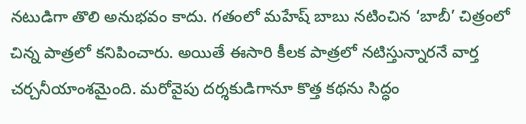నటుడిగా తొలి అనుభవం కాదు. గతంలో మహేష్ బాబు నటించిన ‘బాబీ’ చిత్రంలో చిన్న పాత్రలో కనిపించారు. అయితే ఈసారి కీలక పాత్రలో నటిస్తున్నారనే వార్త చర్చనీయాంశమైంది. మరోవైపు దర్శకుడిగానూ కొత్త కథను సిద్ధం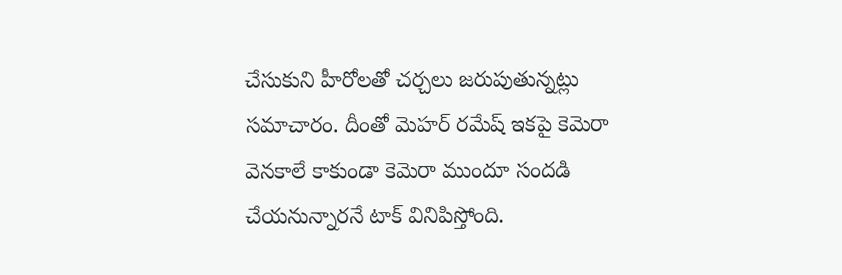చేసుకుని హీరోలతో చర్చలు జరుపుతున్నట్లు సమాచారం. దీంతో మెహర్ రమేష్ ఇకపై కెమెరా వెనకాలే కాకుండా కెమెరా ముందూ సందడి చేయనున్నారనే టాక్ వినిపిస్తోంది.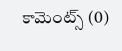కామెంట్స్ (0)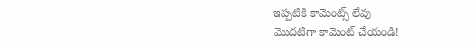ఇప్పటికి కామెంట్స్ లేవు
మొదటిగా కామెంట్ చేయండి!